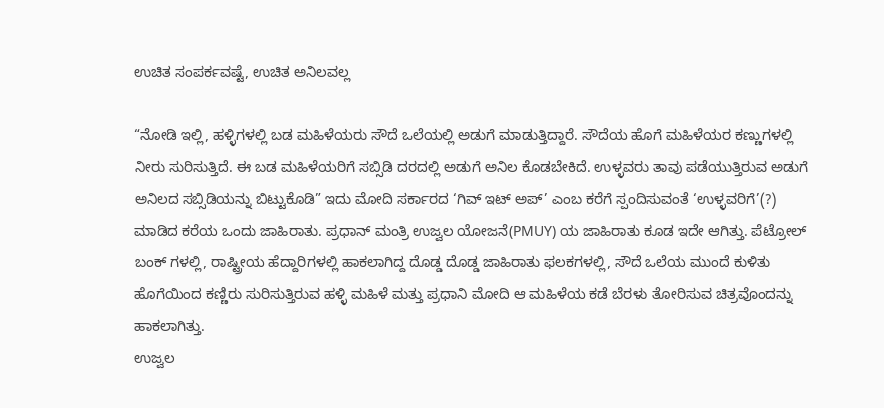ಉಚಿತ ಸಂಪರ್ಕವಷ್ಟೆ, ಉಚಿತ ಅನಿಲವಲ್ಲ

“ನೋಡಿ ಇಲ್ಲಿ, ಹಳ್ಳಿಗಳಲ್ಲಿ ಬಡ ಮಹಿಳೆಯರು ಸೌದೆ ಒಲೆಯಲ್ಲಿ ಅಡುಗೆ ಮಾಡುತ್ತಿದ್ದಾರೆ. ಸೌದೆಯ ಹೊಗೆ ಮಹಿಳೆಯರ ಕಣ್ಣುಗಳಲ್ಲಿ ನೀರು ಸುರಿಸುತ್ತಿದೆ. ಈ ಬಡ ಮಹಿಳೆಯರಿಗೆ ಸಬ್ಸಿಡಿ ದರದಲ್ಲಿ ಅಡುಗೆ ಅನಿಲ ಕೊಡಬೇಕಿದೆ. ಉಳ್ಳವರು ತಾವು ಪಡೆಯುತ್ತಿರುವ ಅಡುಗೆ ಅನಿಲದ ಸಬ್ಸಿಡಿಯನ್ನು ಬಿಟ್ಟುಕೊಡಿ” ಇದು ಮೋದಿ ಸರ್ಕಾರದ ‘ಗಿವ್ ಇಟ್ ಅಪ್’ ಎಂಬ ಕರೆಗೆ ಸ್ಪಂದಿಸುವಂತೆ ‘ಉಳ್ಳವರಿಗೆ’(?) ಮಾಡಿದ ಕರೆಯ ಒಂದು ಜಾಹಿರಾತು. ಪ್ರಧಾನ್ ಮಂತ್ರಿ ಉಜ್ವಲ ಯೋಜನೆ(PMUY) ಯ ಜಾಹಿರಾತು ಕೂಡ ಇದೇ ಆಗಿತ್ತು. ಪೆಟ್ರೋಲ್ ಬಂಕ್ ಗಳಲ್ಲಿ, ರಾಷ್ಟ್ರೀಯ ಹೆದ್ದಾರಿಗಳಲ್ಲಿ ಹಾಕಲಾಗಿದ್ದ ದೊಡ್ಡ ದೊಡ್ಡ ಜಾಹಿರಾತು ಫಲಕಗಳಲ್ಲಿ, ಸೌದೆ ಒಲೆಯ ಮುಂದೆ ಕುಳಿತು ಹೊಗೆಯಿಂದ ಕಣ್ಣಿರು ಸುರಿಸುತ್ತಿರುವ ಹಳ್ಳಿ ಮಹಿಳೆ ಮತ್ತು ಪ್ರಧಾನಿ ಮೋದಿ ಆ ಮಹಿಳೆಯ ಕಡೆ ಬೆರಳು ತೋರಿಸುವ ಚಿತ್ರವೊಂದನ್ನು ಹಾಕಲಾಗಿತ್ತು.
ಉಜ್ವಲ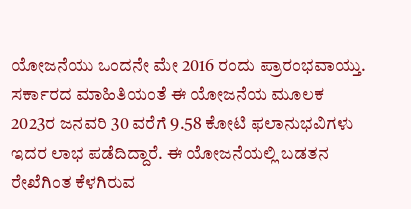ಯೋಜನೆಯು ಒಂದನೇ ಮೇ 2016 ರಂದು ಪ್ರಾರಂಭವಾಯ್ತು. ಸರ್ಕಾರದ ಮಾಹಿತಿಯಂತೆ ಈ ಯೋಜನೆಯ ಮೂಲಕ 2023ರ ಜನವರಿ 30 ವರೆಗೆ 9.58 ಕೋಟಿ ಫಲಾನುಭವಿಗಳು ಇದರ ಲಾಭ ಪಡೆದಿದ್ದಾರೆ. ಈ ಯೋಜನೆಯಲ್ಲಿ ಬಡತನ ರೇಖೆಗಿಂತ ಕೆಳಗಿರುವ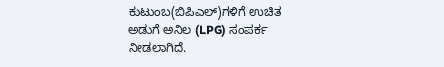ಕುಟುಂಬ(ಬಿಪಿಎಲ್)ಗಳಿಗೆ ಉಚಿತ ಅಡುಗೆ ಅನಿಲ (LPG) ಸಂಪರ್ಕ ನೀಡಲಾಗಿದೆ.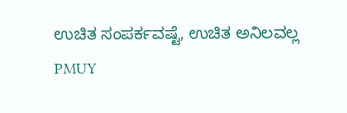ಉಚಿತ ಸಂಪರ್ಕವಷ್ಟೆ, ಉಚಿತ ಅನಿಲವಲ್ಲ
PMUY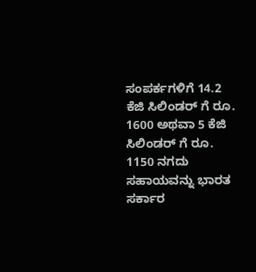ಸಂಪರ್ಕಗಳಿಗೆ 14.2 ಕೆಜಿ ಸಿಲಿಂಡರ್ ಗೆ ರೂ. 1600 ಅಥವಾ 5 ಕೆಜಿ ಸಿಲಿಂಡರ್ ಗೆ ರೂ. 1150 ನಗದು ಸಹಾಯವನ್ನು ಭಾರತ ಸರ್ಕಾರ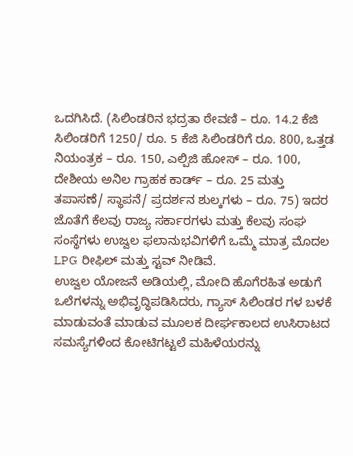ಒದಗಿಸಿದೆ. (ಸಿಲಿಂಡರಿನ ಭದ್ರತಾ ಠೇವಣಿ – ರೂ. 14.2 ಕೆಜಿ ಸಿಲಿಂಡರಿಗೆ 1250/ ರೂ. 5 ಕೆಜಿ ಸಿಲಿಂಡರಿಗೆ ರೂ. 800, ಒತ್ತಡ ನಿಯಂತ್ರಕ – ರೂ. 150, ಎಲ್ಪಿಜಿ ಹೋಸ್ – ರೂ. 100, ದೇಶೀಯ ಅನಿಲ ಗ್ರಾಹಕ ಕಾರ್ಡ್ – ರೂ. 25 ಮತ್ತು ತಪಾಸಣೆ/ ಸ್ಥಾಪನೆ/ ಪ್ರದರ್ಶನ ಶುಲ್ಕಗಳು – ರೂ. 75) ಇದರ ಜೊತೆಗೆ ಕೆಲವು ರಾಜ್ಯ ಸರ್ಕಾರಗಳು ಮತ್ತು ಕೆಲವು ಸಂಘ ಸಂಸ್ಥೆಗಳು ಉಜ್ವಲ ಫಲಾನುಭವಿಗಳಿಗೆ ಒಮ್ಮೆ ಮಾತ್ರ ಮೊದಲ LPG ರೀಫಿಲ್ ಮತ್ತು ಸ್ಟವ್ ನೀಡಿವೆ.
ಉಜ್ವಲ ಯೋಜನೆ ಅಡಿಯಲ್ಲಿ, ಮೋದಿ ಹೊಗೆರಹಿತ ಅಡುಗೆ ಒಲೆಗಳನ್ನು ಅಭಿವೃದ್ಧಿಪಡಿಸಿದರು, ಗ್ಯಾಸ್ ಸಿಲಿಂಡರ ಗಳ ಬಳಕೆ ಮಾಡುವಂತೆ ಮಾಡುವ ಮೂಲಕ ದೀರ್ಘಕಾಲದ ಉಸಿರಾಟದ ಸಮಸ್ಯೆಗಳಿಂದ ಕೋಟಿಗಟ್ಟಲೆ ಮಹಿಳೆಯರನ್ನು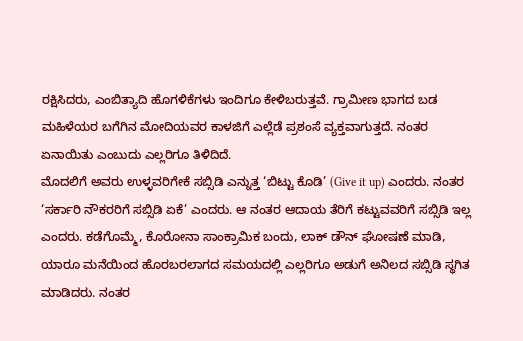ರಕ್ಷಿಸಿದರು, ಎಂಬಿತ್ಯಾದಿ ಹೊಗಳಿಕೆಗಳು ಇಂದಿಗೂ ಕೇಳಿಬರುತ್ತವೆ. ಗ್ರಾಮೀಣ ಭಾಗದ ಬಡ ಮಹಿಳೆಯರ ಬಗೆಗಿನ ಮೋದಿಯವರ ಕಾಳಜಿಗೆ ಎಲ್ಲೆಡೆ ಪ್ರಶಂಸೆ ವ್ಯಕ್ತವಾಗುತ್ತದೆ. ನಂತರ ಏನಾಯಿತು ಎಂಬುದು ಎಲ್ಲರಿಗೂ ತಿಳಿದಿದೆ.
ಮೊದಲಿಗೆ ಅವರು ಉಳ್ಳವರಿಗೇಕೆ ಸಬ್ಸಿಡಿ ಎನ್ನುತ್ತ ‘ಬಿಟ್ಟು ಕೊಡಿ’ (Give it up) ಎಂದರು. ನಂತರ ‘ಸರ್ಕಾರಿ ನೌಕರರಿಗೆ ಸಬ್ಸಿಡಿ ಏಕೆ’ ಎಂದರು. ಆ ನಂತರ ಆದಾಯ ತೆರಿಗೆ ಕಟ್ಟುವವರಿಗೆ ಸಬ್ಸಿಡಿ ಇಲ್ಲ ಎಂದರು. ಕಡೆಗೊಮ್ಮೆ, ಕೊರೋನಾ ಸಾಂಕ್ರಾಮಿಕ ಬಂದು, ಲಾಕ್ ಡೌನ್ ಘೋಷಣೆ ಮಾಡಿ, ಯಾರೂ ಮನೆಯಿಂದ ಹೊರಬರಲಾಗದ ಸಮಯದಲ್ಲಿ ಎಲ್ಲರಿಗೂ ಅಡುಗೆ ಅನಿಲದ ಸಬ್ಸಿಡಿ ಸ್ಥಗಿತ ಮಾಡಿದರು. ನಂತರ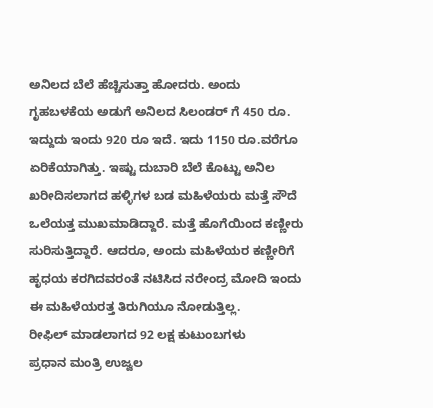ಅನಿಲದ ಬೆಲೆ ಹೆಚ್ಚಿಸುತ್ತಾ ಹೋದರು. ಅಂದು ಗೃಹಬಳಕೆಯ ಅಡುಗೆ ಅನಿಲದ ಸಿಲಂಡರ್ ಗೆ 450 ರೂ. ಇದ್ದುದು ಇಂದು 920 ರೂ ಇದೆ. ಇದು 1150 ರೂ.ವರೆಗೂ ಏರಿಕೆಯಾಗಿತ್ತು. ಇಷ್ಟು ದುಬಾರಿ ಬೆಲೆ ಕೊಟ್ಟು ಅನಿಲ ಖರೀದಿಸಲಾಗದ ಹಳ್ಳಿಗಳ ಬಡ ಮಹಿಳೆಯರು ಮತ್ತೆ ಸೌದೆ ಒಲೆಯತ್ತ ಮುಖಮಾಡಿದ್ದಾರೆ. ಮತ್ತೆ ಹೊಗೆಯಿಂದ ಕಣ್ಣೀರು ಸುರಿಸುತ್ತಿದ್ದಾರೆ. ಆದರೂ, ಅಂದು ಮಹಿಳೆಯರ ಕಣ್ಣೀರಿಗೆ ಹೃಧಯ ಕರಗಿದವರಂತೆ ನಟಿಸಿದ ನರೇಂದ್ರ ಮೋದಿ ಇಂದು ಈ ಮಹಿಳೆಯರತ್ತ ತಿರುಗಿಯೂ ನೋಡುತ್ತಿಲ್ಲ.
ರೀಫಿಲ್ ಮಾಡಲಾಗದ 92 ಲಕ್ಷ ಕುಟುಂಬಗಳು
ಪ್ರಧಾನ ಮಂತ್ರಿ ಉಜ್ವಲ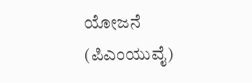ಯೋಜನೆ (ಪಿಎಂಯುವೈ)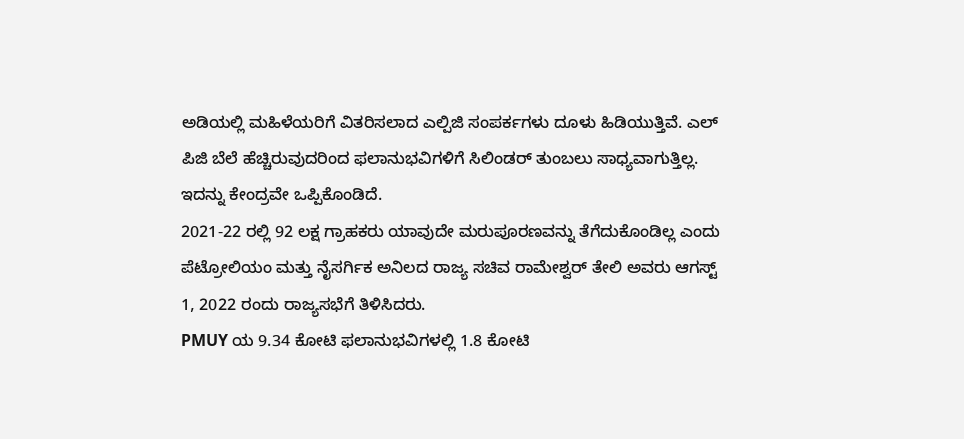ಅಡಿಯಲ್ಲಿ ಮಹಿಳೆಯರಿಗೆ ವಿತರಿಸಲಾದ ಎಲ್ಪಿಜಿ ಸಂಪರ್ಕಗಳು ದೂಳು ಹಿಡಿಯುತ್ತಿವೆ. ಎಲ್ ಪಿಜಿ ಬೆಲೆ ಹೆಚ್ಚಿರುವುದರಿಂದ ಫಲಾನುಭವಿಗಳಿಗೆ ಸಿಲಿಂಡರ್ ತುಂಬಲು ಸಾಧ್ಯವಾಗುತ್ತಿಲ್ಲ. ಇದನ್ನು ಕೇಂದ್ರವೇ ಒಪ್ಪಿಕೊಂಡಿದೆ.
2021-22 ರಲ್ಲಿ 92 ಲಕ್ಷ ಗ್ರಾಹಕರು ಯಾವುದೇ ಮರುಪೂರಣವನ್ನು ತೆಗೆದುಕೊಂಡಿಲ್ಲ ಎಂದು ಪೆಟ್ರೋಲಿಯಂ ಮತ್ತು ನೈಸರ್ಗಿಕ ಅನಿಲದ ರಾಜ್ಯ ಸಚಿವ ರಾಮೇಶ್ವರ್ ತೇಲಿ ಅವರು ಆಗಸ್ಟ್ 1, 2022 ರಂದು ರಾಜ್ಯಸಭೆಗೆ ತಿಳಿಸಿದರು.
PMUY ಯ 9.34 ಕೋಟಿ ಫಲಾನುಭವಿಗಳಲ್ಲಿ 1.8 ಕೋಟಿ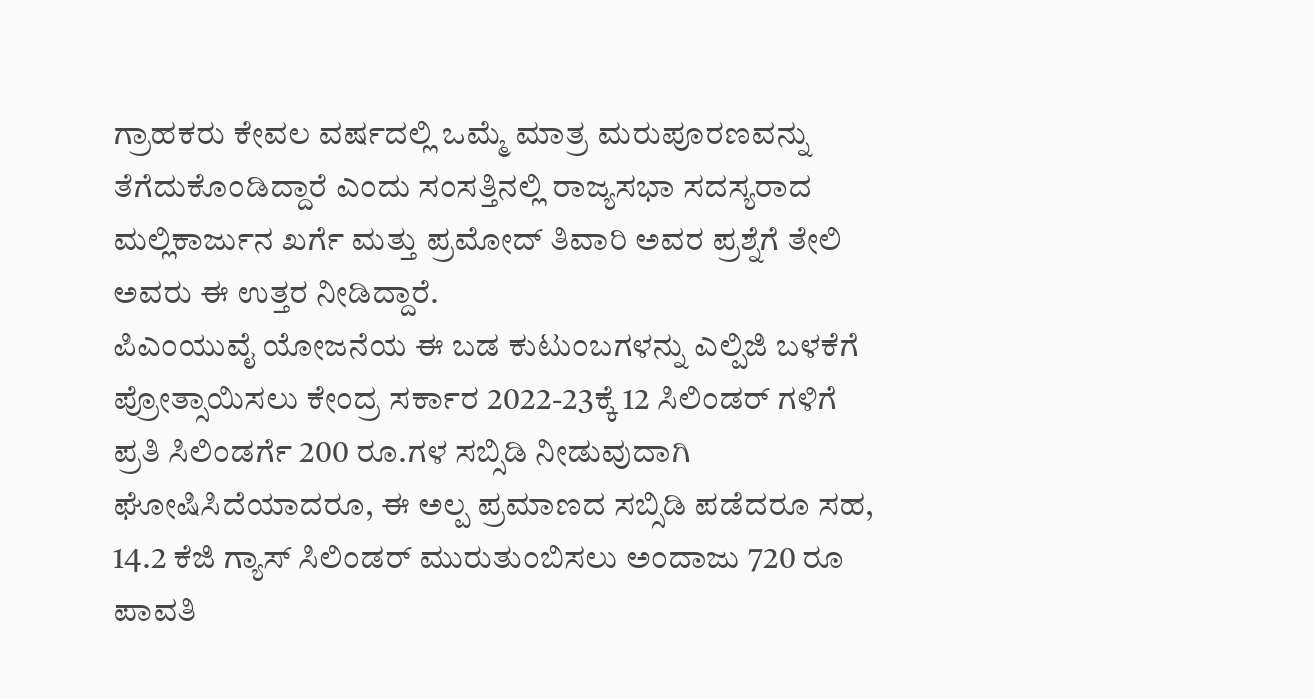ಗ್ರಾಹಕರು ಕೇವಲ ವರ್ಷದಲ್ಲಿ ಒಮ್ಮೆ ಮಾತ್ರ ಮರುಪೂರಣವನ್ನು ತೆಗೆದುಕೊಂಡಿದ್ದಾರೆ ಎಂದು ಸಂಸತ್ತಿನಲ್ಲಿ ರಾಜ್ಯಸಭಾ ಸದಸ್ಯರಾದ ಮಲ್ಲಿಕಾರ್ಜುನ ಖರ್ಗೆ ಮತ್ತು ಪ್ರಮೋದ್ ತಿವಾರಿ ಅವರ ಪ್ರಶ್ನೆಗೆ ತೇಲಿ ಅವರು ಈ ಉತ್ತರ ನೀಡಿದ್ದಾರೆ.
ಪಿಎಂಯುವೈ ಯೋಜನೆಯ ಈ ಬಡ ಕುಟುಂಬಗಳನ್ನು ಎಲ್ಪಿಜಿ ಬಳಕೆಗೆ ಪ್ರೋತ್ಸಾಯಿಸಲು ಕೇಂದ್ರ ಸರ್ಕಾರ 2022-23ಕ್ಕೆ 12 ಸಿಲಿಂಡರ್ ಗಳಿಗೆ ಪ್ರತಿ ಸಿಲಿಂಡರ್ಗೆ 200 ರೂ.ಗಳ ಸಬ್ಸಿಡಿ ನೀಡುವುದಾಗಿ ಘೋಷಿಸಿದೆಯಾದರೂ, ಈ ಅಲ್ಪ ಪ್ರಮಾಣದ ಸಬ್ಸಿಡಿ ಪಡೆದರೂ ಸಹ, 14.2 ಕೆಜಿ ಗ್ಯಾಸ್ ಸಿಲಿಂಡರ್ ಮುರುತುಂಬಿಸಲು ಅಂದಾಜು 720 ರೂ ಪಾವತಿ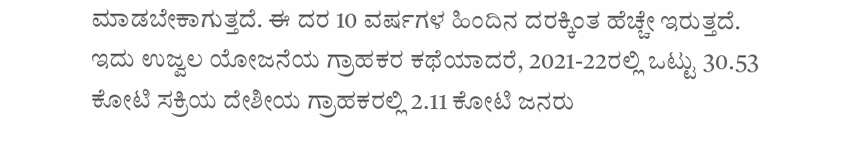ಮಾಡಬೇಕಾಗುತ್ತದೆ. ಈ ದರ 10 ವರ್ಷಗಳ ಹಿಂದಿನ ದರಕ್ಕಿಂತ ಹೆಚ್ಚೇ ಇರುತ್ತದೆ.
ಇದು ಉಜ್ವಲ ಯೋಜನೆಯ ಗ್ರಾಹಕರ ಕಥೆಯಾದರೆ, 2021-22ರಲ್ಲಿ ಒಟ್ಟು 30.53 ಕೋಟಿ ಸಕ್ರಿಯ ದೇಶೀಯ ಗ್ರಾಹಕರಲ್ಲಿ 2.11 ಕೋಟಿ ಜನರು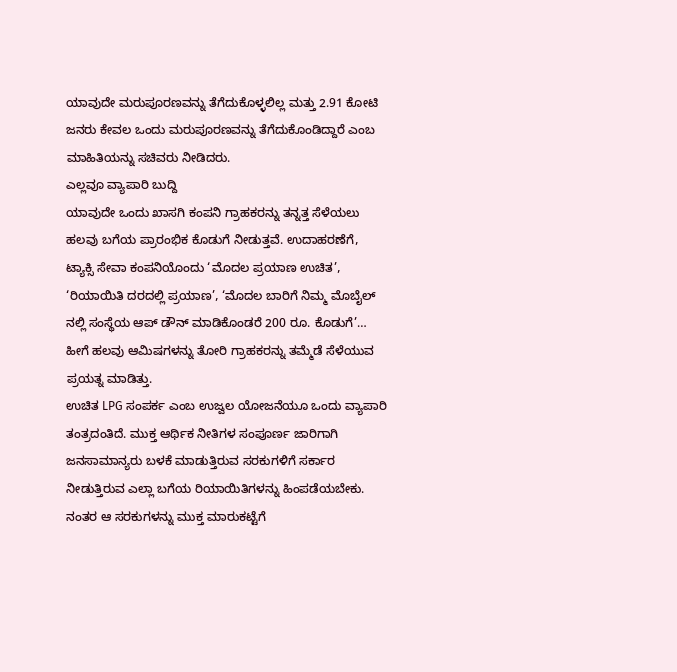ಯಾವುದೇ ಮರುಪೂರಣವನ್ನು ತೆಗೆದುಕೊಳ್ಳಲಿಲ್ಲ ಮತ್ತು 2.91 ಕೋಟಿ ಜನರು ಕೇವಲ ಒಂದು ಮರುಪೂರಣವನ್ನು ತೆಗೆದುಕೊಂಡಿದ್ದಾರೆ ಎಂಬ ಮಾಹಿತಿಯನ್ನು ಸಚಿವರು ನೀಡಿದರು.
ಎಲ್ಲವೂ ವ್ಯಾಪಾರಿ ಬುದ್ದಿ
ಯಾವುದೇ ಒಂದು ಖಾಸಗಿ ಕಂಪನಿ ಗ್ರಾಹಕರನ್ನು ತನ್ನತ್ತ ಸೆಳೆಯಲು ಹಲವು ಬಗೆಯ ಪ್ರಾರಂಭಿಕ ಕೊಡುಗೆ ನೀಡುತ್ತವೆ. ಉದಾಹರಣೆಗೆ, ಟ್ಯಾಕ್ಸಿ ಸೇವಾ ಕಂಪನಿಯೊಂದು ‘ಮೊದಲ ಪ್ರಯಾಣ ಉಚಿತ’, ‘ರಿಯಾಯಿತಿ ದರದಲ್ಲಿ ಪ್ರಯಾಣ’, ‘ಮೊದಲ ಬಾರಿಗೆ ನಿಮ್ಮ ಮೊಬೈಲ್ ನಲ್ಲಿ ಸಂಸ್ಥೆಯ ಆಪ್ ಡೌನ್ ಮಾಡಿಕೊಂಡರೆ 200 ರೂ. ಕೊಡುಗೆ’… ಹೀಗೆ ಹಲವು ಆಮಿಷಗಳನ್ನು ತೋರಿ ಗ್ರಾಹಕರನ್ನು ತಮ್ಮೆಡೆ ಸೆಳೆಯುವ ಪ್ರಯತ್ನ ಮಾಡಿತ್ತು.
ಉಚಿತ LPG ಸಂಪರ್ಕ ಎಂಬ ಉಜ್ವಲ ಯೋಜನೆಯೂ ಒಂದು ವ್ಯಾಪಾರಿ ತಂತ್ರದಂತಿದೆ. ಮುಕ್ತ ಆರ್ಥಿಕ ನೀತಿಗಳ ಸಂಪೂರ್ಣ ಜಾರಿಗಾಗಿ ಜನಸಾಮಾನ್ಯರು ಬಳಕೆ ಮಾಡುತ್ತಿರುವ ಸರಕುಗಳಿಗೆ ಸರ್ಕಾರ ನೀಡುತ್ತಿರುವ ಎಲ್ಲಾ ಬಗೆಯ ರಿಯಾಯಿತಿಗಳನ್ನು ಹಿಂಪಡೆಯಬೇಕು. ನಂತರ ಆ ಸರಕುಗಳನ್ನು ಮುಕ್ತ ಮಾರುಕಟ್ಟೆಗೆ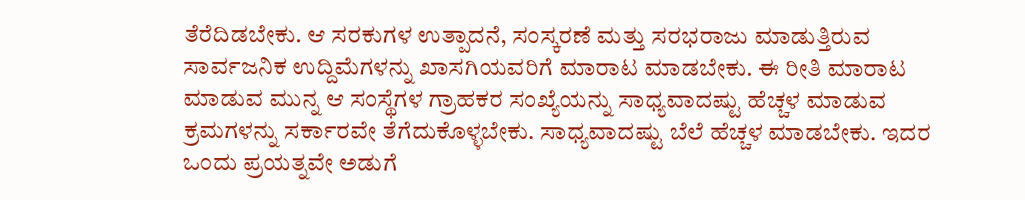ತೆರೆದಿಡಬೇಕು. ಆ ಸರಕುಗಳ ಉತ್ಪಾದನೆ, ಸಂಸ್ಕರಣೆ ಮತ್ತು ಸರಭರಾಜು ಮಾಡುತ್ತಿರುವ ಸಾರ್ವಜನಿಕ ಉದ್ದಿಮೆಗಳನ್ನು ಖಾಸಗಿಯವರಿಗೆ ಮಾರಾಟ ಮಾಡಬೇಕು. ಈ ರೀತಿ ಮಾರಾಟ ಮಾಡುವ ಮುನ್ನ ಆ ಸಂಸ್ಥೆಗಳ ಗ್ರಾಹಕರ ಸಂಖ್ಯೆಯನ್ನು ಸಾಧ್ಯವಾದಷ್ಟು ಹೆಚ್ಚಳ ಮಾಡುವ ಕ್ರಮಗಳನ್ನು ಸರ್ಕಾರವೇ ತೆಗೆದುಕೊಳ್ಳಬೇಕು. ಸಾಧ್ಯವಾದಷ್ಟು ಬೆಲೆ ಹೆಚ್ಚಳ ಮಾಡಬೇಕು. ಇದರ ಒಂದು ಪ್ರಯತ್ನವೇ ಅಡುಗೆ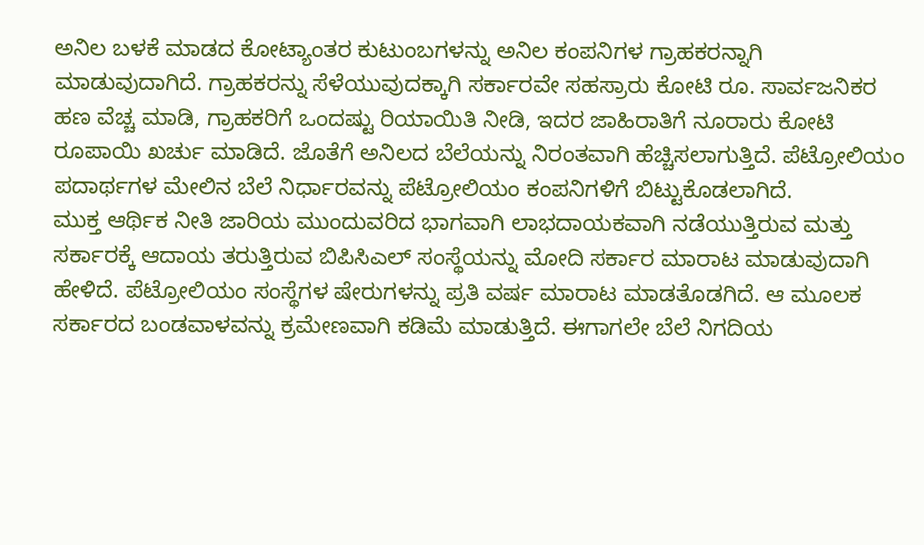ಅನಿಲ ಬಳಕೆ ಮಾಡದ ಕೋಟ್ಯಾಂತರ ಕುಟುಂಬಗಳನ್ನು ಅನಿಲ ಕಂಪನಿಗಳ ಗ್ರಾಹಕರನ್ನಾಗಿ ಮಾಡುವುದಾಗಿದೆ. ಗ್ರಾಹಕರನ್ನು ಸೆಳೆಯುವುದಕ್ಕಾಗಿ ಸರ್ಕಾರವೇ ಸಹಸ್ರಾರು ಕೋಟಿ ರೂ. ಸಾರ್ವಜನಿಕರ ಹಣ ವೆಚ್ಚ ಮಾಡಿ, ಗ್ರಾಹಕರಿಗೆ ಒಂದಷ್ಟು ರಿಯಾಯಿತಿ ನೀಡಿ, ಇದರ ಜಾಹಿರಾತಿಗೆ ನೂರಾರು ಕೋಟಿ ರೂಪಾಯಿ ಖರ್ಚು ಮಾಡಿದೆ. ಜೊತೆಗೆ ಅನಿಲದ ಬೆಲೆಯನ್ನು ನಿರಂತವಾಗಿ ಹೆಚ್ಚಿಸಲಾಗುತ್ತಿದೆ. ಪೆಟ್ರೋಲಿಯಂ ಪದಾರ್ಥಗಳ ಮೇಲಿನ ಬೆಲೆ ನಿರ್ಧಾರವನ್ನು ಪೆಟ್ರೋಲಿಯಂ ಕಂಪನಿಗಳಿಗೆ ಬಿಟ್ಟುಕೊಡಲಾಗಿದೆ.
ಮುಕ್ತ ಆರ್ಥಿಕ ನೀತಿ ಜಾರಿಯ ಮುಂದುವರಿದ ಭಾಗವಾಗಿ ಲಾಭದಾಯಕವಾಗಿ ನಡೆಯುತ್ತಿರುವ ಮತ್ತು ಸರ್ಕಾರಕ್ಕೆ ಆದಾಯ ತರುತ್ತಿರುವ ಬಿಪಿಸಿಎಲ್ ಸಂಸ್ಥೆಯನ್ನು ಮೋದಿ ಸರ್ಕಾರ ಮಾರಾಟ ಮಾಡುವುದಾಗಿ ಹೇಳಿದೆ. ಪೆಟ್ರೋಲಿಯಂ ಸಂಸ್ಥೆಗಳ ಷೇರುಗಳನ್ನು ಪ್ರತಿ ವರ್ಷ ಮಾರಾಟ ಮಾಡತೊಡಗಿದೆ. ಆ ಮೂಲಕ ಸರ್ಕಾರದ ಬಂಡವಾಳವನ್ನು ಕ್ರಮೇಣವಾಗಿ ಕಡಿಮೆ ಮಾಡುತ್ತಿದೆ. ಈಗಾಗಲೇ ಬೆಲೆ ನಿಗದಿಯ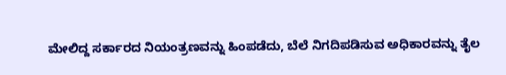ಮೇಲಿದ್ದ ಸರ್ಕಾರದ ನಿಯಂತ್ರಣವನ್ನು ಹಿಂಪಡೆದು, ಬೆಲೆ ನಿಗದಿಪಡಿಸುವ ಅಧಿಕಾರವನ್ನು ತೈಲ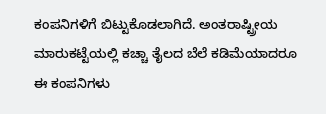ಕಂಪನಿಗಳಿಗೆ ಬಿಟ್ಟುಕೊಡಲಾಗಿದೆ. ಅಂತರಾಷ್ಟ್ರೀಯ ಮಾರುಕಟ್ಟೆಯಲ್ಲಿ ಕಚ್ಚಾ ತೈಲದ ಬೆಲೆ ಕಡಿಮೆಯಾದರೂ ಈ ಕಂಪನಿಗಳು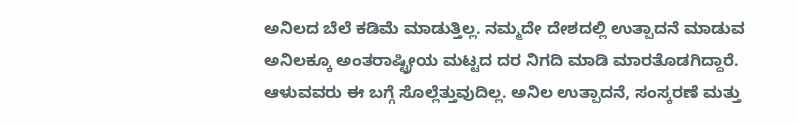ಅನಿಲದ ಬೆಲೆ ಕಡಿಮೆ ಮಾಡುತ್ತಿಲ್ಲ. ನಮ್ಮದೇ ದೇಶದಲ್ಲಿ ಉತ್ಪಾದನೆ ಮಾಡುವ ಅನಿಲಕ್ಕೂ ಅಂತರಾಷ್ಟ್ರೀಯ ಮಟ್ಟದ ದರ ನಿಗದಿ ಮಾಡಿ ಮಾರತೊಡಗಿದ್ದಾರೆ. ಆಳುವವರು ಈ ಬಗ್ಗೆ ಸೊಲ್ಲೆತ್ತುವುದಿಲ್ಲ. ಅನಿಲ ಉತ್ಪಾದನೆ, ಸಂಸ್ಕರಣೆ ಮತ್ತು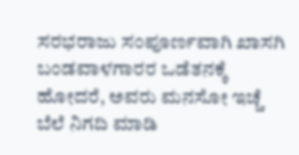ಸರಭರಾಜು ಸಂಪೂರ್ಣವಾಗಿ ಖಾಸಗಿ ಬಂಡವಾಳಗಾರರ ಒಡೆತನಕ್ಕೆ ಹೋದರೆ, ಅವರು ಮನಸೋ ಇಚ್ಚೆ ಬೆಲೆ ನಿಗದಿ ಮಾಡಿ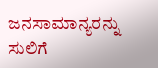ಜನಸಾಮಾನ್ಯರನ್ನು ಸುಲಿಗೆ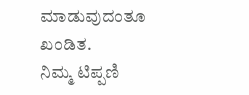ಮಾಡುವುದಂತೂ ಖಂಡಿತ.
ನಿಮ್ಮ ಟಿಪ್ಪಣಿ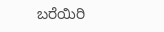ಬರೆಯಿರಿ